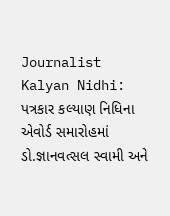Journalist Kalyan Nidhi: પત્રકાર કલ્યાણ નિધિના એવોર્ડ સમારોહમાં ડો.જ્ઞાનવત્સલ સ્વામી અને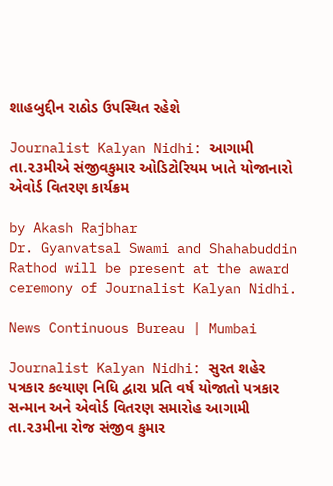શાહબુદ્દીન રાઠોડ ઉપસ્થિત રહેશે

Journalist Kalyan Nidhi: આગામી તા.૨૩મીએ સંજીવકુમાર ઓડિટોરિયમ ખાતે યોજાનારો એવોર્ડ વિતરણ કાર્યક્રમ

by Akash Rajbhar
Dr. Gyanvatsal Swami and Shahabuddin Rathod will be present at the award ceremony of Journalist Kalyan Nidhi.

News Continuous Bureau | Mumbai

Journalist Kalyan Nidhi: સુરત શહેર પત્રકાર કલ્યાણ નિધિ દ્વારા પ્રતિ વર્ષ યોજાતો પત્રકાર સન્માન અને એવોર્ડ વિતરણ સમારોહ આગામી તા.૨૩મીના રોજ સંજીવ કુમાર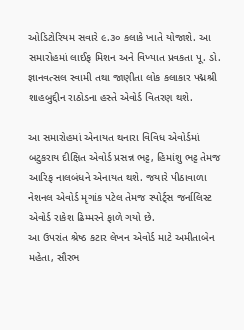ઓડિટોરિયમ સવારે ૯.૩૦ કલાકે ખાતે યોજાશે. આ સમારોહમાં લાઈફ મિશન અને વિખ્યાત પ્રવકતા પૂ. ડો. જ્ઞાનવત્સલ સ્વામી તથા જાણીતા લોક કલાકાર પદ્મશ્રી શાહબુદ્દીન રાઠોડના હસ્તે એવોર્ડ વિતરણ થશે.

આ સમારોહમાં એનાયત થનારા વિવિધ એવોર્ડમાં બટુકરાય દીક્ષિત એવોર્ડ પ્રસન્ન ભટ્ટ, હિમાંશુ ભટ્ટ તેમજ આરિફ નાલબંધને એનાયત થશે. જયારે પીઠાવાળા નેશનલ એવોર્ડ મૃગાંક પટેલ તેમજ સ્પોર્ટ્સ જર્નાલિસ્ટ એવોર્ડ રાકેશ ઢિમ્મરને ફાળે ગયો છે.
આ ઉપરાંત શ્રેષ્ઠ કટાર લેખન એવોર્ડ માટે અમીતાબેન મહેતા, સૌરભ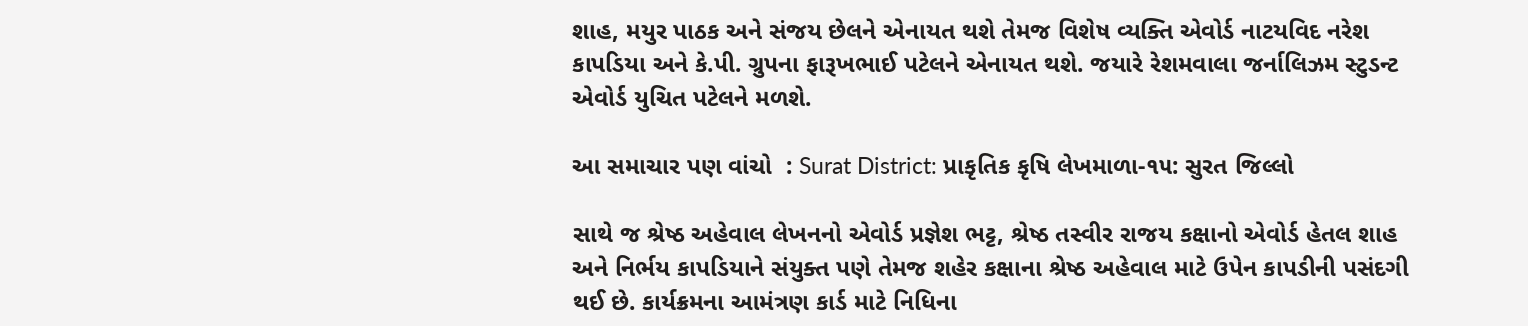શાહ, મયુર પાઠક અને સંજય છેલને એનાયત થશે તેમજ વિશેષ વ્યક્તિ એવોર્ડ નાટયવિદ નરેશ કાપડિયા અને કે.પી. ગ્રુપના ફારૂખભાઈ પટેલને એનાયત થશે. જયારે રેશમવાલા જર્નાલિઝમ સ્ટુડન્ટ એવોર્ડ યુચિત પટેલને મળશે.

આ સમાચાર પણ વાંચો  : Surat District: પ્રાકૃતિક કૃષિ લેખમાળા-૧૫: સુરત જિલ્લો

સાથે જ શ્રેષ્ઠ અહેવાલ લેખનનો એવોર્ડ પ્રજ્ઞેશ ભટ્ટ, શ્રેષ્ઠ તસ્વીર રાજય કક્ષાનો એવોર્ડ હેતલ શાહ અને નિર્ભય કાપડિયાને સંયુક્ત પણે તેમજ શહેર કક્ષાના શ્રેષ્ઠ અહેવાલ માટે ઉપેન કાપડીની પસંદગી થઈ છે. કાર્યક્રમના આમંત્રણ કાર્ડ માટે નિધિના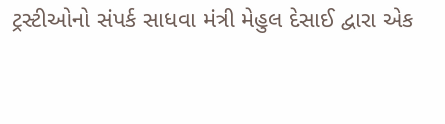ટ્રસ્ટીઓનો સંપર્ક સાધવા મંત્રી મેહુલ દેસાઈ દ્વારા એક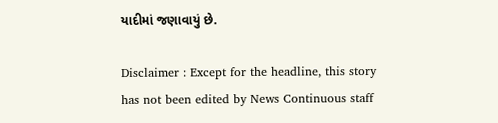યાદીમાં જણાવાયું છે.

Disclaimer : Except for the headline, this story has not been edited by News Continuous staff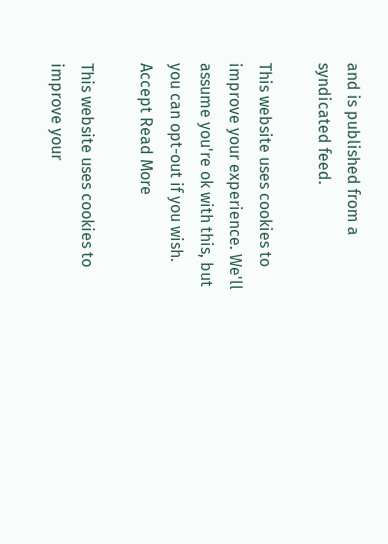and is published from a syndicated feed.

This website uses cookies to improve your experience. We'll assume you're ok with this, but you can opt-out if you wish. Accept Read More

This website uses cookies to improve your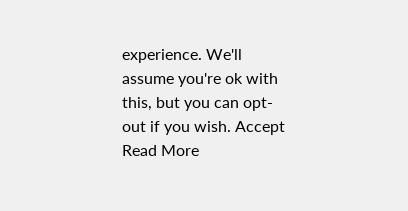experience. We'll assume you're ok with this, but you can opt-out if you wish. Accept Read More